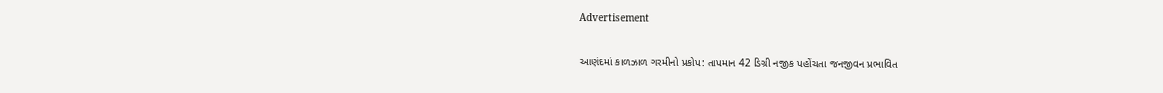Advertisement

આણંદમાં કાળઝાળ ગરમીનો પ્રકોપ: તાપમાન 42 ડિગ્રી નજીક પહોંચતા જનજીવન પ્રભાવિત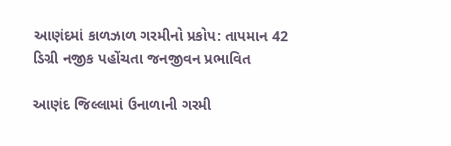આણંદમાં કાળઝાળ ગરમીનો પ્રકોપ: તાપમાન 42 ડિગ્રી નજીક પહોંચતા જનજીવન પ્રભાવિત

આણંદ જિલ્લામાં ઉનાળાની ગરમી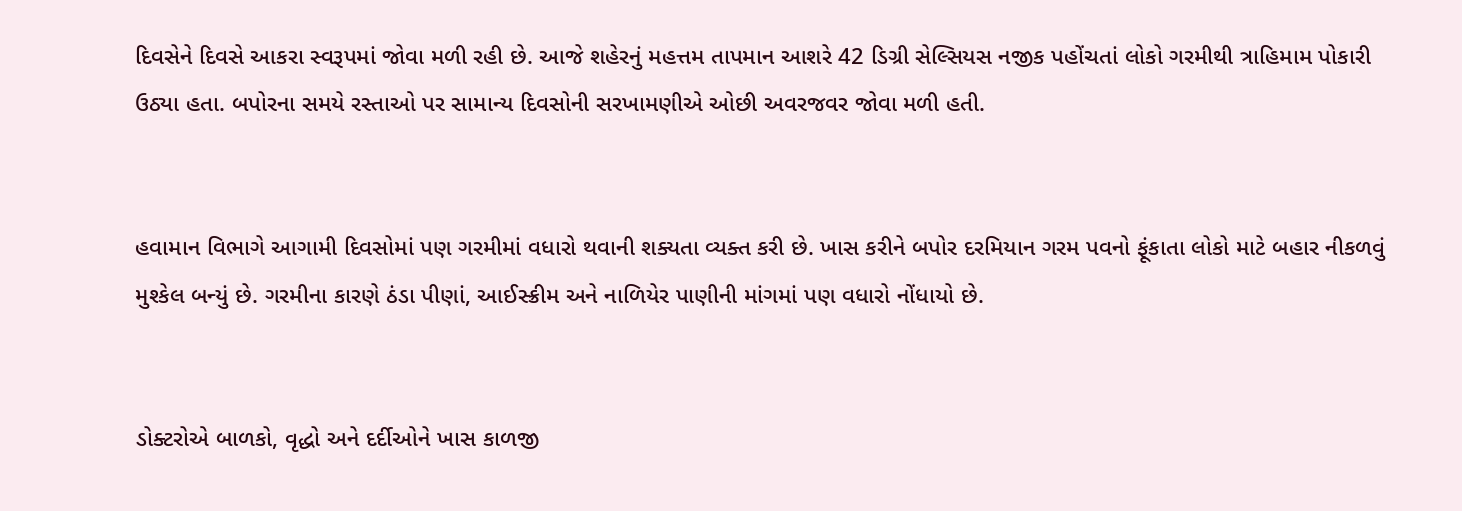દિવસેને દિવસે આકરા સ્વરૂપમાં જોવા મળી રહી છે. આજે શહેરનું મહત્તમ તાપમાન આશરે 42 ડિગ્રી સેલ્સિયસ નજીક પહોંચતાં લોકો ગરમીથી ત્રાહિમામ પોકારી ઉઠ્યા હતા. બપોરના સમયે રસ્તાઓ પર સામાન્ય દિવસોની સરખામણીએ ઓછી અવરજવર જોવા મળી હતી.


હવામાન વિભાગે આગામી દિવસોમાં પણ ગરમીમાં વધારો થવાની શક્યતા વ્યક્ત કરી છે. ખાસ કરીને બપોર દરમિયાન ગરમ પવનો ફૂંકાતા લોકો માટે બહાર નીકળવું મુશ્કેલ બન્યું છે. ગરમીના કારણે ઠંડા પીણાં, આઈસ્ક્રીમ અને નાળિયેર પાણીની માંગમાં પણ વધારો નોંધાયો છે.


ડોક્ટરોએ બાળકો, વૃદ્ધો અને દર્દીઓને ખાસ કાળજી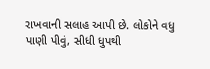રાખવાની સલાહ આપી છે. લોકોને વધુ પાણી પીવું, સીધી ધુપથી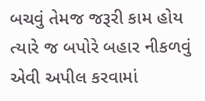બચવું તેમજ જરૂરી કામ હોય ત્યારે જ બપોરે બહાર નીકળવું એવી અપીલ કરવામાં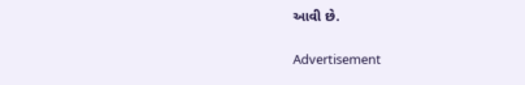આવી છે.

Advertisement